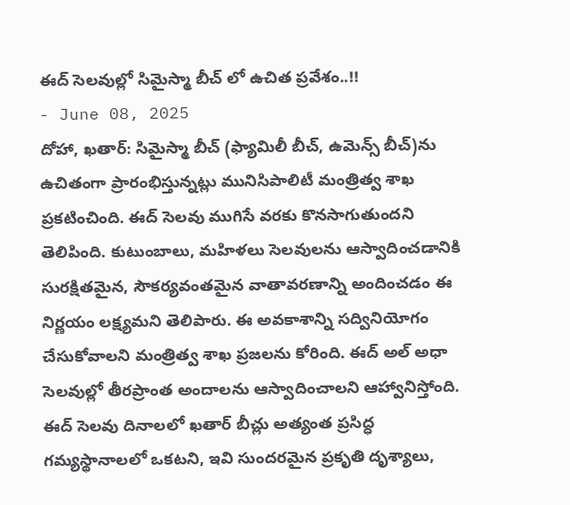ఈద్ సెలవుల్లో సిమైస్మా బీచ్ లో ఉచిత ప్రవేశం..!!
- June 08, 2025
దోహా, ఖతార్: సిమైస్మా బీచ్ (ఫ్యామిలీ బీచ్, ఉమెన్స్ బీచ్)ను ఉచితంగా ప్రారంభిస్తున్నట్లు మునిసిపాలిటీ మంత్రిత్వ శాఖ ప్రకటించింది. ఈద్ సెలవు ముగిసే వరకు కొనసాగుతుందని తెలిపింది. కుటుంబాలు, మహిళలు సెలవులను ఆస్వాదించడానికి సురక్షితమైన, సౌకర్యవంతమైన వాతావరణాన్ని అందించడం ఈ నిర్ణయం లక్ష్యమని తెలిపారు. ఈ అవకాశాన్ని సద్వినియోగం చేసుకోవాలని మంత్రిత్వ శాఖ ప్రజలను కోరింది. ఈద్ అల్ అధా సెలవుల్లో తీరప్రాంత అందాలను ఆస్వాదించాలని ఆహ్వానిస్తోంది.
ఈద్ సెలవు దినాలలో ఖతార్ బీచ్లు అత్యంత ప్రసిద్ధ గమ్యస్థానాలలో ఒకటని, ఇవి సుందరమైన ప్రకృతి దృశ్యాలు,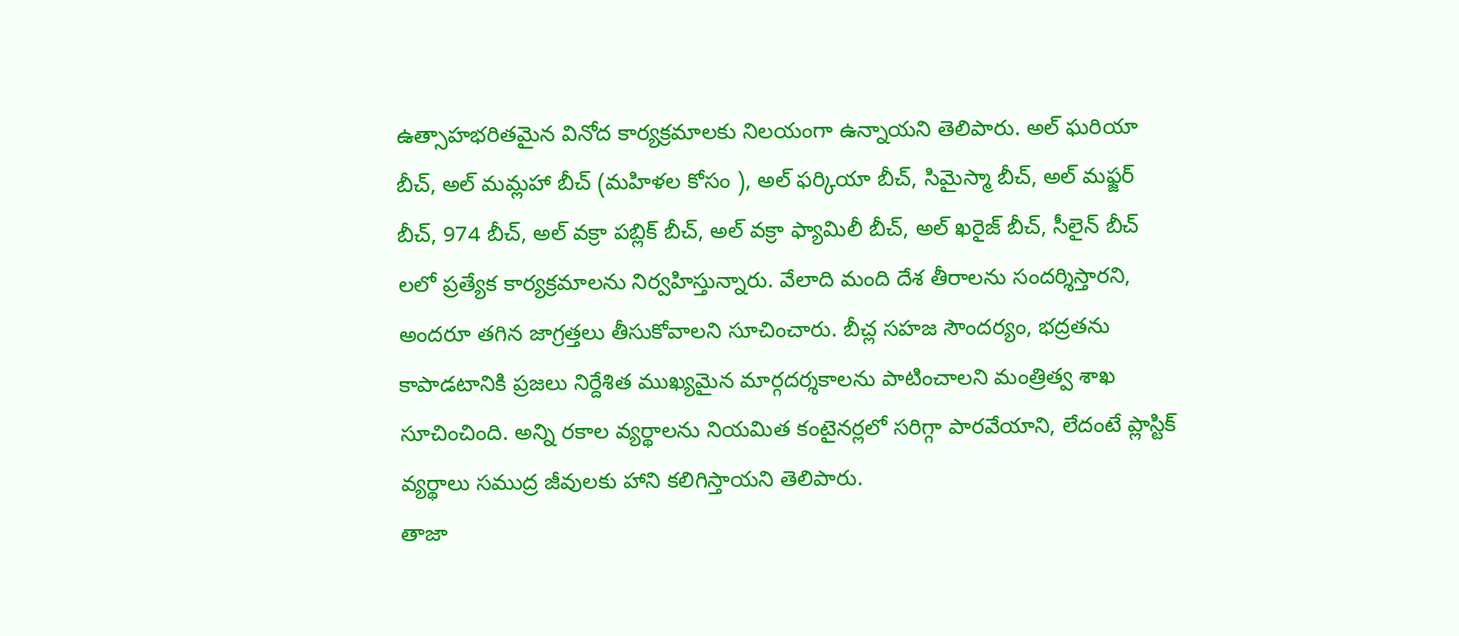ఉత్సాహభరితమైన వినోద కార్యక్రమాలకు నిలయంగా ఉన్నాయని తెలిపారు. అల్ ఘరియా బీచ్, అల్ మమ్లహా బీచ్ (మహిళల కోసం ), అల్ ఫర్కియా బీచ్, సిమైస్మా బీచ్, అల్ మఫ్జర్ బీచ్, 974 బీచ్, అల్ వక్రా పబ్లిక్ బీచ్, అల్ వక్రా ఫ్యామిలీ బీచ్, అల్ ఖరైజ్ బీచ్, సీలైన్ బీచ్ లలో ప్రత్యేక కార్యక్రమాలను నిర్వహిస్తున్నారు. వేలాది మంది దేశ తీరాలను సందర్శిస్తారని, అందరూ తగిన జాగ్రత్తలు తీసుకోవాలని సూచించారు. బీచ్ల సహజ సౌందర్యం, భద్రతను కాపాడటానికి ప్రజలు నిర్దేశిత ముఖ్యమైన మార్గదర్శకాలను పాటించాలని మంత్రిత్వ శాఖ సూచించింది. అన్ని రకాల వ్యర్థాలను నియమిత కంటైనర్లలో సరిగ్గా పారవేయాని, లేదంటే ప్లాస్టిక్ వ్యర్థాలు సముద్ర జీవులకు హాని కలిగిస్తాయని తెలిపారు.
తాజా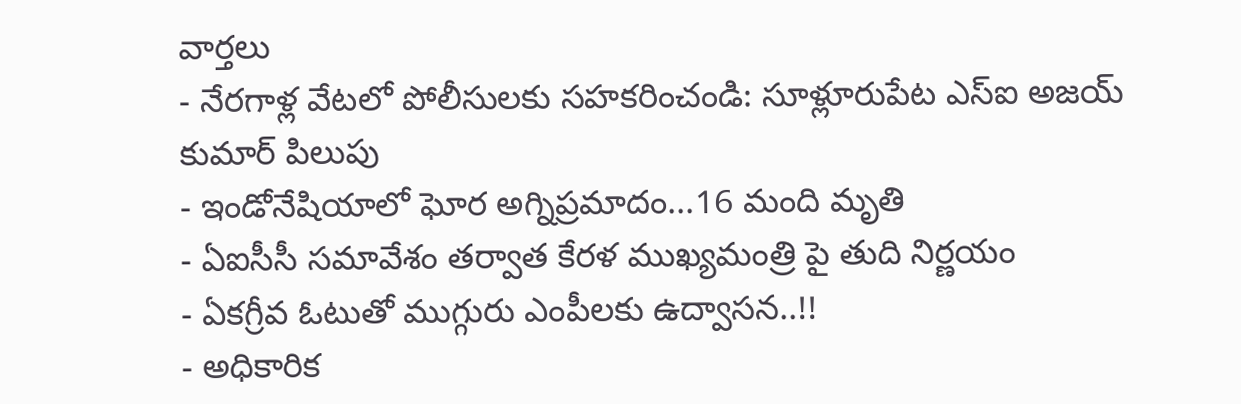వార్తలు
- నేరగాళ్ల వేటలో పోలీసులకు సహకరించండి: సూళ్లూరుపేట ఎస్ఐ అజయ్ కుమార్ పిలుపు
- ఇండోనేషియాలో ఘోర అగ్నిప్రమాదం...16 మంది మృతి
- ఏఐసీసీ సమావేశం తర్వాత కేరళ ముఖ్యమంత్రి పై తుది నిర్ణయం
- ఏకగ్రీవ ఓటుతో ముగ్గురు ఎంపీలకు ఉద్వాసన..!!
- అధికారిక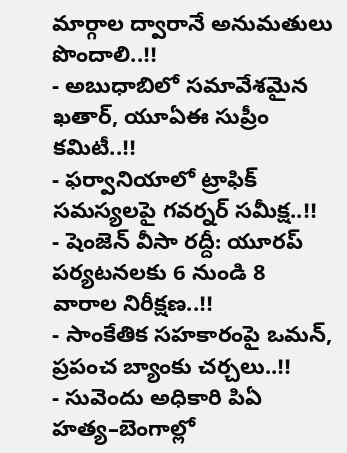మార్గాల ద్వారానే అనుమతులు పొందాలి..!!
- అబుధాబిలో సమావేశమైన ఖతార్, యూఏఈ సుప్రీం కమిటీ..!!
- ఫర్వానియాలో ట్రాఫిక్ సమస్యలపై గవర్నర్ సమీక్ష..!!
- షెంజెన్ వీసా రద్దీ: యూరప్ పర్యటనలకు 6 నుండి 8 వారాల నిరీక్షణ..!!
- సాంకేతిక సహకారంపై ఒమన్, ప్రపంచ బ్యాంకు చర్చలు..!!
- సువెందు అధికారి పిఏ హత్య–బెంగాల్లో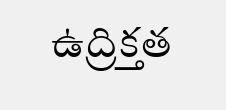ఉద్రిక్తత